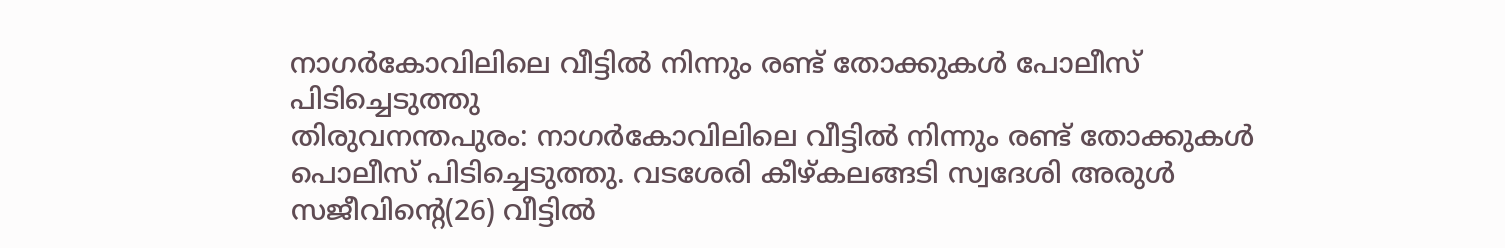നാഗർകോവിലിലെ വീട്ടിൽ നിന്നും രണ്ട് തോക്കുകൾ പോലീസ് പിടിച്ചെടുത്തു
തിരുവനന്തപുരം: നാഗർകോവിലിലെ വീട്ടിൽ നിന്നും രണ്ട് തോക്കുകൾ പൊലീസ് പിടിച്ചെടുത്തു. വടശേരി കീഴ്കലങ്ങടി സ്വദേശി അരുൾ സജീവിന്റെ(26) വീട്ടിൽ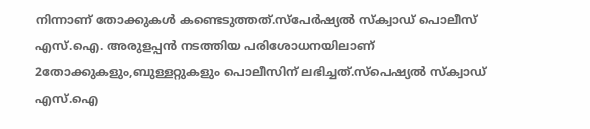നിന്നാണ് തോക്കുകൾ കണ്ടെടുത്തത്.സ്പേർഷ്യൽ സ്ക്വാഡ് പൊലീസ് എസ്.ഐ. അരുളപ്പൻ നടത്തിയ പരിശോധനയിലാണ് 2തോക്കുകളും,ബുള്ളറ്റുകളും പൊലീസിന് ലഭിച്ചത്.സ്പെഷ്യൽ സ്ക്വാഡ് എസ്.ഐ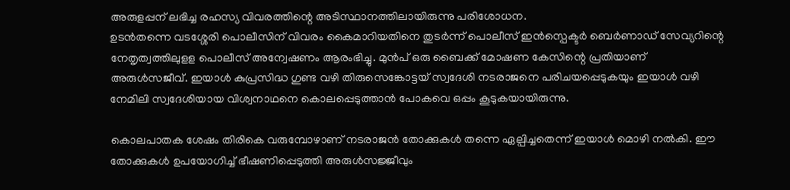അരുളപ്പന് ലഭിച്ച രഹസ്യ വിവരത്തിന്റെ അടിസ്ഥാനത്തിലായിരുന്നു പരിശോധന.
ഉടൻതന്നെ വടശ്ശേരി പൊലീസിന് വിവരം കൈമാറിയതിനെ തുടർന്ന് പൊലീസ് ഇൻസ്പെക്ടർ ബെർണാഡ് സേവ്യറിന്റെ നേതൃത്വത്തിലുളള പൊലീസ് അന്വേഷണം ആരംഭിച്ചു. മുൻപ് ഒരു ബൈക്ക് മോഷണ കേസിന്റെ പ്രതിയാണ് അരുൾസജീവ്. ഇയാൾ കുപ്രസിദ്ധ ഗുണ്ട വഴി തിരുസെങ്കോട്ടയ് സ്വദേശി നടരാജനെ പരിചയപ്പെടുകയും ഇയാൾ വഴി നേമിലി സ്വദേശിയായ വിശ്വനാഥനെ കൊലപ്പെടുത്താൻ പോകവെ ഒപ്പം കൂടുകയായിരുന്നു.

കൊലപാതക ശേഷം തിരികെ വരുമ്പോഴാണ് നടരാജൻ തോക്കുകൾ തന്നെ ഏല്പിച്ചതെന്ന് ഇയാൾ മൊഴി നൽകി. ഈ തോക്കുകൾ ഉപയോഗിച്ച് ഭീഷണിപ്പെടുത്തി അരുൾസജ്ജീവും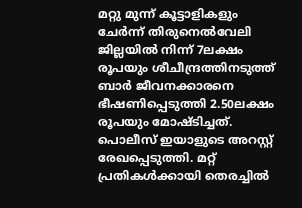മറ്റു മുന്ന് കൂട്ടാളികളും ചേർന്ന് തിരുനെൽവേലി ജില്ലയിൽ നിന്ന് 7ലക്ഷം രൂപയും ശീചീന്ദ്രത്തിനടുത്ത് ബാർ ജീവനക്കാരനെ ഭീഷണിപ്പെടുത്തി 2.50ലക്ഷം രൂപയും മോഷ്ടിച്ചത്. പൊലീസ് ഇയാളുടെ അറസ്റ്റ് രേഖപ്പെടുത്തി. മറ്റ് പ്രതികൾക്കായി തെരച്ചിൽ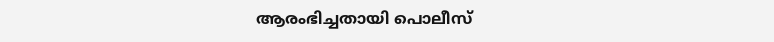ആരംഭിച്ചതായി പൊലീസ്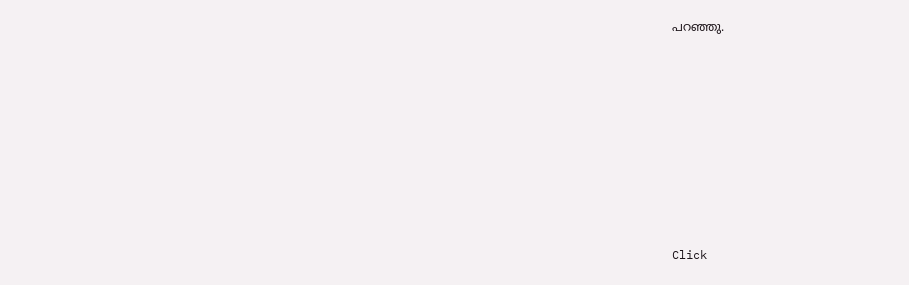പറഞ്ഞു.












Click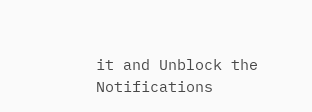it and Unblock the Notifications